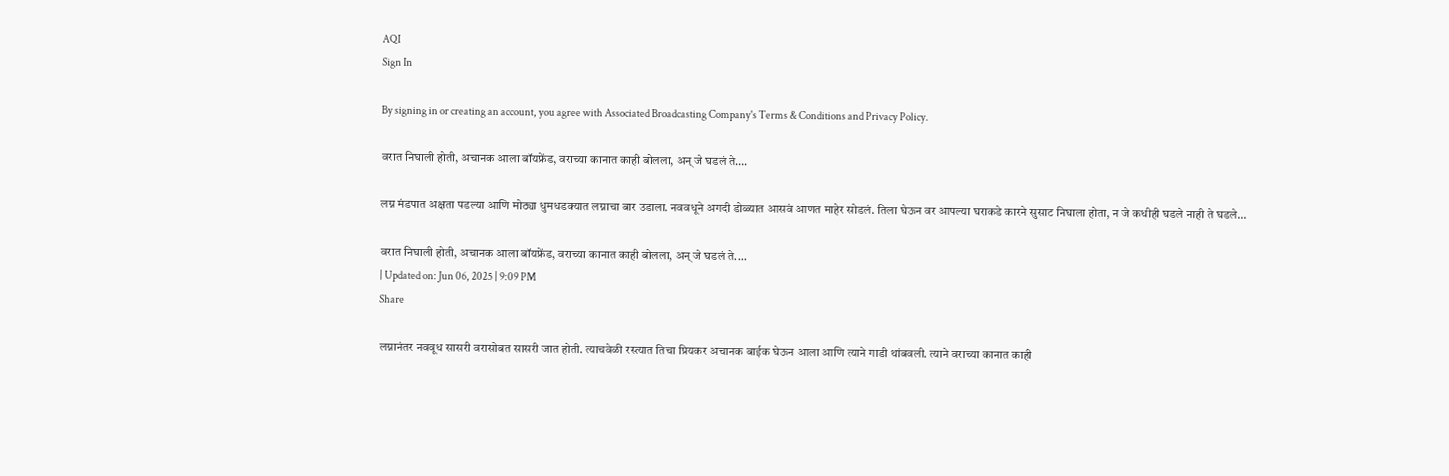AQI
Sign In

By signing in or creating an account, you agree with Associated Broadcasting Company's Terms & Conditions and Privacy Policy.

वरात निघाली होती, अचानक आला बॉयफ्रेंड, वराच्या कानात काही बोलला, अन् जे घडलं ते….

लग्न मंडपात अक्षता पडल्या आणि मोठ्या धुमधडक्यात लग्नाचा बार उडाला. नववधूने अगदी डोळ्यात आसवं आणत माहेर सोडलं. तिला घेऊन वर आपल्या घराकडे कारने सुसाट निघाला होता, न जे कधीही घडले नाही ते घडले...

वरात निघाली होती, अचानक आला बॉयफ्रेंड, वराच्या कानात काही बोलला, अन् जे घडलं ते....
| Updated on: Jun 06, 2025 | 9:09 PM
Share

लग्नानंतर नववूध सासरी वरासोबत सासरी जात होती. त्याचवेळी रस्त्यात तिचा प्रियकर अचानक बाईक घेऊन आला आणि त्याने गाडी थांबवली. त्याने वराच्या कानात काही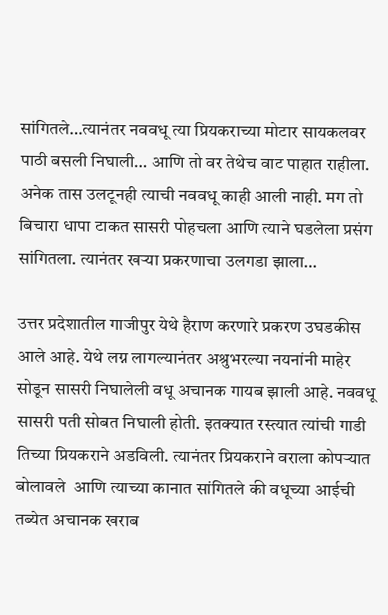सांगितले…त्यानंतर नववधू त्या प्रियकराच्या मोटार सायकलवर पाठी बसली निघाली… आणि तो वर तेथेच वाट पाहात राहीला. अनेक तास उलटूनही त्याची नववधू काही आली नाही. मग तो बिचारा धापा टाकत सासरी पोहचला आणि त्याने घडलेला प्रसंग सांगितला. त्यानंतर खऱ्या प्रकरणाचा उलगडा झाला…

उत्तर प्रदेशातील गाजीपुर येथे हैराण करणारे प्रकरण उघडकीस आले आहे. येथे लग्न लागल्यानंतर अश्रुभरल्या नयनांनी माहेर सोडून सासरी निघालेली वधू अचानक गायब झाली आहे. नववधू सासरी पती सोबत निघाली होती. इतक्यात रस्त्यात त्यांची गाडी तिच्या प्रियकराने अडविली. त्यानंतर प्रियकराने वराला कोपऱ्यात बोलावले  आणि त्याच्या कानात सांगितले की वधूच्या आईची तब्येत अचानक खराब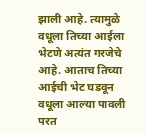झाली आहे. त्यामुळे वधूला तिच्या आईला भेटणे अत्यंत गरजेचे आहे. आताच तिच्या आईची भेट घडवून वधूला आल्या पावली परत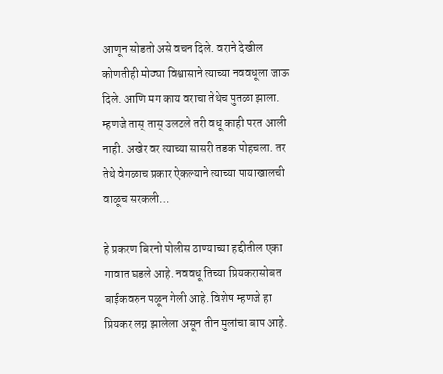आणून सोडतो असे वचन दिले. वराने देखील कोणतीही मोठ्या विश्वासाने त्याच्या नववधूला जाऊ दिले. आणि मग काय वराचा तेथेच पुतळा झाला. म्हणजे तास् तास् उलटले तरी वधू काही परत आली नाही. अखेर वर त्याच्या सासरी तडक पोहचला. तर तेथे वेगळाच प्रकार ऐकल्याने त्याच्या पायाखालची वाळूच सरकली…

हे प्रकरण बिरनो पोलीस ठाण्याच्या हद्दीतील एका गावात घडले आहे. नववधू तिच्या प्रियकरासोबत बाईकवरुन पळून गेली आहे. विशेष म्हणजे हा प्रियकर लग्न झालेला असून तीन मुलांचा बाप आहे.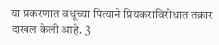या प्रकरणात वधूच्या पित्याने प्रियकराविरोधात तक्रार दाखल केली आहे. 3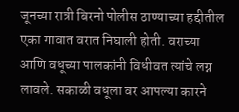जूनच्या रात्री बिरनो पोलीस ठाण्याच्या हद्दीतील एका गावात वरात निघाली होती. वराच्या आणि वधूच्या पालकांनी विधीवत त्यांचे लग्न लावले. सकाळी वधूला वर आपल्या कारने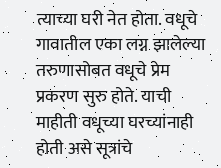त्याच्या घरी नेत होता. वधूचे गावातील एका लग्न झालेल्या तरुणासोबत वधूचे प्रेम प्रकरण सुरु होते. याची माहीती वधूच्या घरच्यांनाही होती असे सूत्रांचे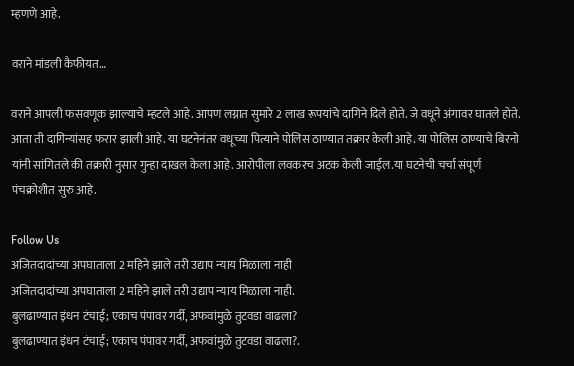म्हणणे आहे.

वराने मांडली कैफीयत…

वराने आपली फसवणूक झाल्याचे म्हटले आहे. आपण लग्नात सुमारे 2 लाख रूपयांचे दागिने दिले होते. जे वधूने अंगावर घातले होते. आता ती दागिन्यांसह फरार झाली आहे. या घटनेनंतर वधूच्या पित्याने पोलिस ठाण्यात तक्रार केली आहे. या पोलिस ठाण्याचे बिरनो यांनी सांगितले की तक्रारी नुसार गुन्हा दाखल केला आहे. आरोपीला लवकरच अटक केली जाईल.या घटनेची चर्चा संपूर्ण पंचक्रोशीत सुरु आहे.

Follow Us
अजितदादांच्या अपघाताला 2 महिने झाले तरी उद्याप न्याय मिळाला नाही
अजितदादांच्या अपघाताला 2 महिने झाले तरी उद्याप न्याय मिळाला नाही.
बुलढाण्यात इंधन टंचाई; एकाच पंपावर गर्दी, अफवांमुळे तुटवडा वाढला?
बुलढाण्यात इंधन टंचाई; एकाच पंपावर गर्दी, अफवांमुळे तुटवडा वाढला?.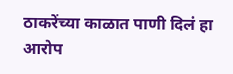ठाकरेंच्या काळात पाणी दिलं हा आरोप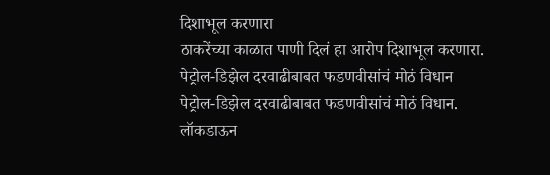दिशाभूल करणारा
ठाकरेंच्या काळात पाणी दिलं हा आरोप दिशाभूल करणारा.
पेट्रोल-डिझेल दरवाढीबाबत फडणवीसांचं मोठं विधान
पेट्रोल-डिझेल दरवाढीबाबत फडणवीसांचं मोठं विधान.
लॉकडाऊन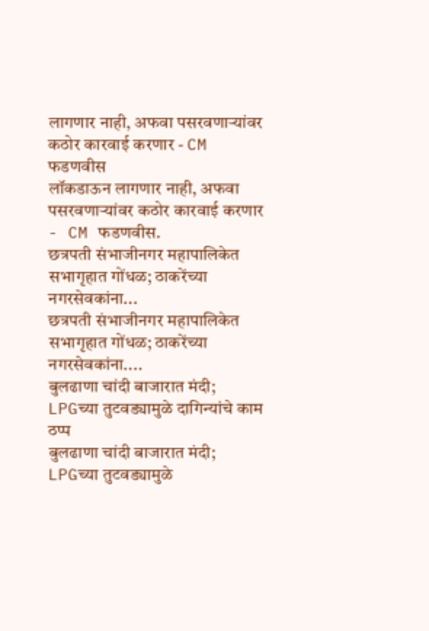लागणार नाही, अफवा पसरवणाऱ्यांवर कठोर कारवाई करणार - CM फडणवीस
लॉकडाऊन लागणार नाही, अफवा पसरवणाऱ्यांवर कठोर कारवाई करणार - CM फडणवीस.
छत्रपती संभाजीनगर महापालिकेत सभागृहात गोंधळ; ठाकरेंच्या नगरसेवकांना...
छत्रपती संभाजीनगर महापालिकेत सभागृहात गोंधळ; ठाकरेंच्या नगरसेवकांना....
बुलढाणा चांदी बाजारात मंदी; LPGच्या तुटवड्यामुळे दागिन्यांचे काम ठप्प
बुलढाणा चांदी बाजारात मंदी; LPGच्या तुटवड्यामुळे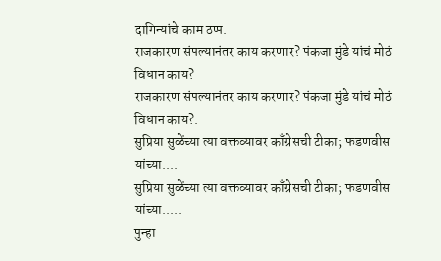दागिन्यांचे काम ठप्प.
राजकारण संपल्यानंतर काय करणार? पंकजा मुंडे यांचं मोठं विधान काय?
राजकारण संपल्यानंतर काय करणार? पंकजा मुंडे यांचं मोठं विधान काय?.
सुप्रिया सुळेंच्या त्या वक्तव्यावर काँग्रेसची टीका; फडणवीस यांच्या....
सुप्रिया सुळेंच्या त्या वक्तव्यावर काँग्रेसची टीका; फडणवीस यांच्या.....
पुन्हा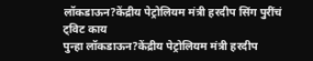लॉकडाऊन?केंद्रीय पेट्रोलियम मंत्री हरदीप सिंग पुरींचं ट्विट काय
पुन्हा लॉकडाऊन?केंद्रीय पेट्रोलियम मंत्री हरदीप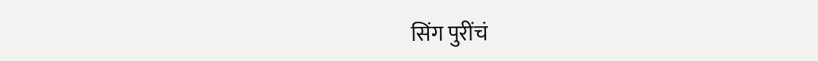सिंग पुरींचं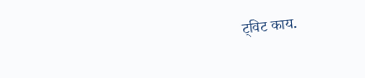ट्विट काय.